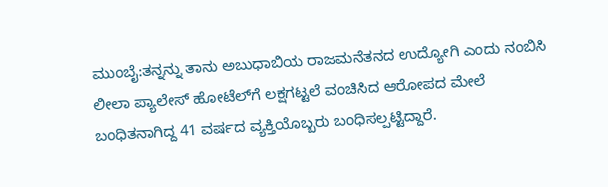ಮುಂಬೈ:ತನ್ನನ್ನು ತಾನು ಅಬುಧಾಬಿಯ ರಾಜಮನೆತನದ ಉದ್ಯೋಗಿ ಎಂದು ನಂಬಿಸಿ ಲೀಲಾ ಪ್ಯಾಲೇಸ್ ಹೋಟೆಲ್‌ಗೆ ಲಕ್ಷಗಟ್ಟಲೆ ವಂಚಿಸಿದ ಆರೋಪದ ಮೇಲೆ ಬಂಧಿತನಾಗಿದ್ದ 41 ವರ್ಷದ ವ್ಯಕ್ತಿಯೊಬ್ಬರು ಬಂಧಿಸಲ್ಪಟ್ಟಿದ್ದಾರೆ.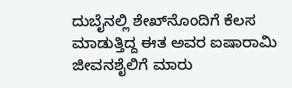ದುಬೈನಲ್ಲಿ ಶೇಖ್‌ನೊಂದಿಗೆ ಕೆಲಸ ಮಾಡುತ್ತಿದ್ದ ಈತ ಅವರ ಐಷಾರಾಮಿ ಜೀವನಶೈಲಿಗೆ ಮಾರು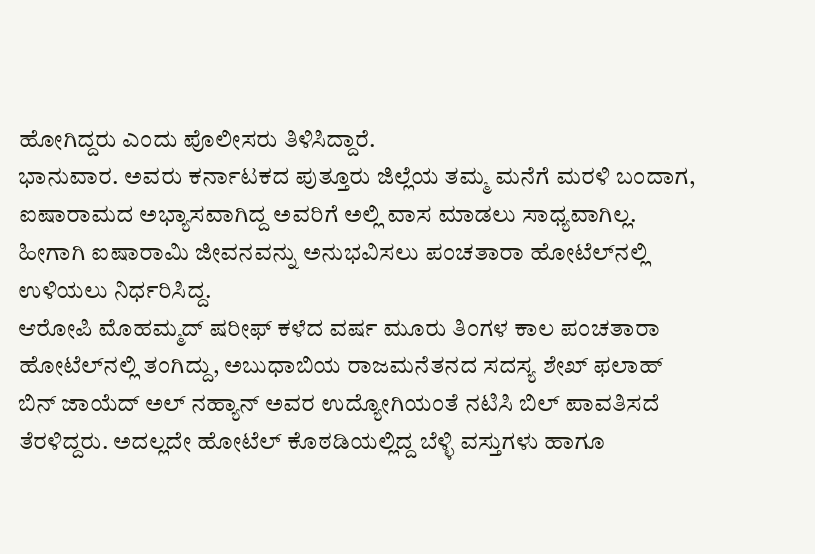ಹೋಗಿದ್ದರು ಎಂದು ಪೊಲೀಸರು ತಿಳಿಸಿದ್ದಾರೆ.
ಭಾನುವಾರ. ಅವರು ಕರ್ನಾಟಕದ ಪುತ್ತೂರು ಜಿಲ್ಲೆಯ ತಮ್ಮ ಮನೆಗೆ ಮರಳಿ ಬಂದಾಗ, ಐಷಾರಾಮದ ಅಭ್ಯಾಸವಾಗಿದ್ದ ಅವರಿಗೆ ಅಲ್ಲಿ ವಾಸ ಮಾಡಲು ಸಾಧ್ಯವಾಗಿಲ್ಲ. ಹೀಗಾಗಿ ಐಷಾರಾಮಿ ಜೀವನವನ್ನು ಅನುಭವಿಸಲು ಪಂಚತಾರಾ ಹೋಟೆಲ್‌ನಲ್ಲಿ ಉಳಿಯಲು ನಿರ್ಧರಿಸಿದ್ದ.
ಆರೋಪಿ ಮೊಹಮ್ಮದ್ ಷರೀಫ್ ಕಳೆದ ವರ್ಷ ಮೂರು ತಿಂಗಳ ಕಾಲ ಪಂಚತಾರಾ ಹೋಟೆಲ್‌ನಲ್ಲಿ ತಂಗಿದ್ದು, ಅಬುಧಾಬಿಯ ರಾಜಮನೆತನದ ಸದಸ್ಯ ಶೇಖ್ ಫಲಾಹ್ ಬಿನ್ ಜಾಯೆದ್ ಅಲ್ ನಹ್ಯಾನ್ ಅವರ ಉದ್ಯೋಗಿಯಂತೆ ನಟಿಸಿ ಬಿಲ್ ಪಾವತಿಸದೆ ತೆರಳಿದ್ದರು. ಅದಲ್ಲದೇ ಹೋಟೆಲ್ ಕೊಠಡಿಯಲ್ಲಿದ್ದ ಬೆಳ್ಳಿ ವಸ್ತುಗಳು ಹಾಗೂ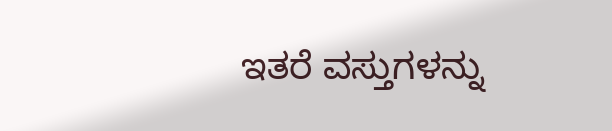ಇತರೆ ವಸ್ತುಗಳನ್ನು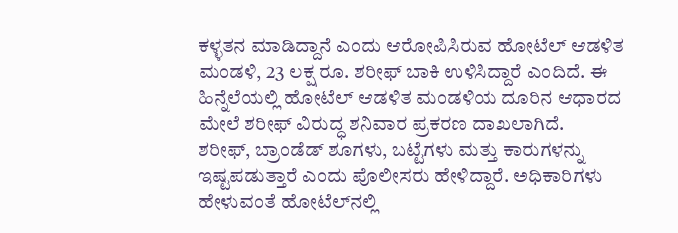ಕಳ್ಳತನ ಮಾಡಿದ್ದಾನೆ ಎಂದು ಆರೋಪಿಸಿರುವ ಹೋಟೆಲ್ ಆಡಳಿತ ಮಂಡಳಿ, 23 ಲಕ್ಷ ರೂ. ಶರೀಫ್ ಬಾಕಿ ಉಳಿಸಿದ್ದಾರೆ ಎಂದಿದೆ. ಈ ಹಿನ್ನೆಲೆಯಲ್ಲಿ ಹೋಟೆಲ್ ಆಡಳಿತ ಮಂಡಳಿಯ ದೂರಿನ ಆಧಾರದ ಮೇಲೆ ಶರೀಫ್ ವಿರುದ್ಧ ಶನಿವಾರ ಪ್ರಕರಣ ದಾಖಲಾಗಿದೆ.
ಶರೀಫ್, ಬ್ರಾಂಡೆಡ್ ಶೂಗಳು, ಬಟ್ಟೆಗಳು ಮತ್ತು ಕಾರುಗಳನ್ನು ಇಷ್ಟಪಡುತ್ತಾರೆ ಎಂದು ಪೊಲೀಸರು ಹೇಳಿದ್ದಾರೆ. ಅಧಿಕಾರಿಗಳು ಹೇಳುವಂತೆ ಹೋಟೆಲ್‌ನಲ್ಲಿ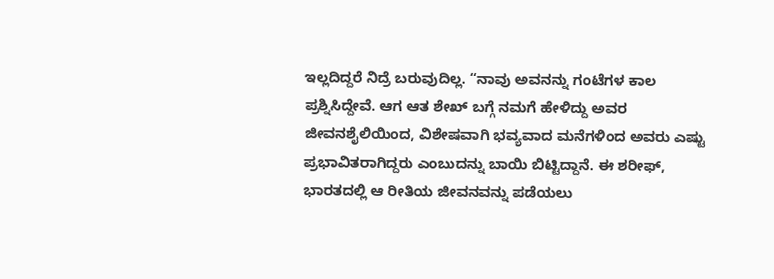ಇಲ್ಲದಿದ್ದರೆ ನಿದ್ರೆ ಬರುವುದಿಲ್ಲ. “ನಾವು ಅವನನ್ನು ಗಂಟೆಗಳ ಕಾಲ ಪ್ರಶ್ನಿಸಿದ್ದೇವೆ. ಆಗ ಆತ ಶೇಖ್ ಬಗ್ಗೆ ನಮಗೆ ಹೇಳಿದ್ದು ಅವರ ಜೀವನಶೈಲಿಯಿಂದ, ವಿಶೇಷವಾಗಿ ಭವ್ಯವಾದ ಮನೆಗಳಿಂದ ಅವರು ಎಷ್ಟು ಪ್ರಭಾವಿತರಾಗಿದ್ದರು ಎಂಬುದನ್ನು ಬಾಯಿ ಬಿಟ್ಟಿದ್ದಾನೆ. ಈ ಶರೀಫ್, ಭಾರತದಲ್ಲಿ ಆ ರೀತಿಯ ಜೀವನವನ್ನು ಪಡೆಯಲು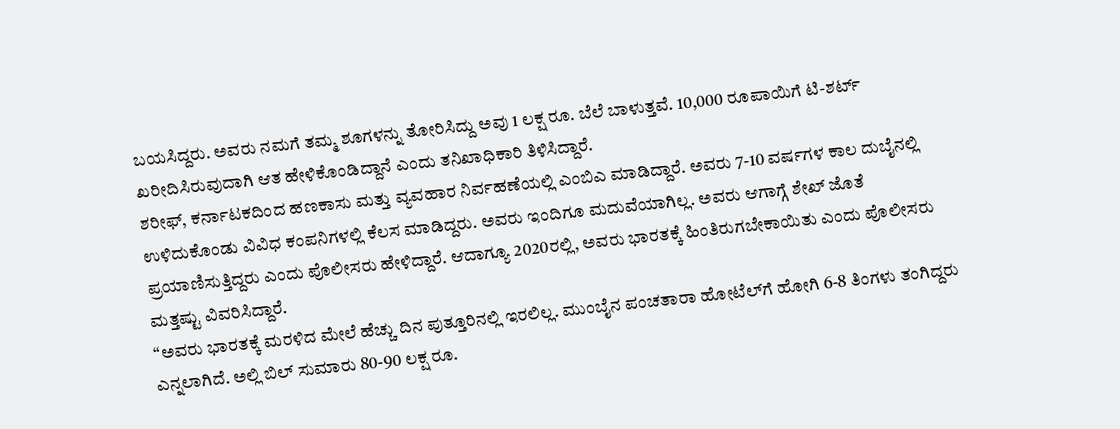ಬಯಸಿದ್ದರು. ಅವರು ನಮಗೆ ತಮ್ಮ ಶೂಗಳನ್ನು ತೋರಿಸಿದ್ದು ಅವು 1 ಲಕ್ಷ ರೂ. ಬೆಲೆ ಬಾಳುತ್ತವೆ. 10,000 ರೂಪಾಯಿಗೆ ಟಿ-ಶರ್ಟ್ ಖರೀದಿಸಿರುವುದಾಗಿ ಆತ ಹೇಳಿಕೊಂಡಿದ್ದಾನೆ ಎಂದು ತನಿಖಾಧಿಕಾರಿ ತಿಳಿಸಿದ್ದಾರೆ.
ಶರೀಫ್, ಕರ್ನಾಟಕದಿಂದ ಹಣಕಾಸು ಮತ್ತು ವ್ಯವಹಾರ ನಿರ್ವಹಣೆಯಲ್ಲಿ ಎಂಬಿಎ ಮಾಡಿದ್ದಾರೆ. ಅವರು 7-10 ವರ್ಷಗಳ ಕಾಲ ದುಬೈನಲ್ಲಿ ಉಳಿದುಕೊಂಡು ವಿವಿಧ ಕಂಪನಿಗಳಲ್ಲಿ ಕೆಲಸ ಮಾಡಿದ್ದರು. ಅವರು ಇಂದಿಗೂ ಮದುವೆಯಾಗಿಲ್ಲ. ಅವರು ಆಗಾಗ್ಗೆ ಶೇಖ್ ಜೊತೆ ಪ್ರಯಾಣಿಸುತ್ತಿದ್ದರು ಎಂದು ಪೊಲೀಸರು ಹೇಳಿದ್ದಾರೆ. ಆದಾಗ್ಯೂ 2020ರಲ್ಲಿ, ಅವರು ಭಾರತಕ್ಕೆ ಹಿಂತಿರುಗಬೇಕಾಯಿತು ಎಂದು ಪೊಲೀಸರು ಮತ್ತಷ್ಟು ವಿವರಿಸಿದ್ದಾರೆ.
“ಅವರು ಭಾರತಕ್ಕೆ ಮರಳಿದ ಮೇಲೆ ಹೆಚ್ಚು ದಿನ ಪುತ್ತೂರಿನಲ್ಲಿ ಇರಲಿಲ್ಲ. ಮುಂಬೈನ ಪಂಚತಾರಾ ಹೋಟೆಲ್‌ಗೆ ಹೋಗಿ 6-8 ತಿಂಗಳು ತಂಗಿದ್ದರು ಎನ್ನಲಾಗಿದೆ. ಅಲ್ಲಿ ಬಿಲ್ ಸುಮಾರು 80-90 ಲಕ್ಷ ರೂ.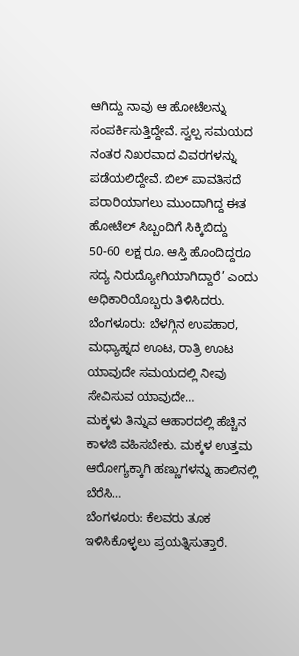ಆಗಿದ್ದು ನಾವು ಆ ಹೋಟೆಲನ್ನು ಸಂಪರ್ಕಿಸುತ್ತಿದ್ದೇವೆ. ಸ್ವಲ್ಪ ಸಮಯದ ನಂತರ ನಿಖರವಾದ ವಿವರಗಳನ್ನು ಪಡೆಯಲಿದ್ದೇವೆ. ಬಿಲ್ ಪಾವತಿಸದೆ ಪರಾರಿಯಾಗಲು ಮುಂದಾಗಿದ್ದ ಈತ ಹೋಟೆಲ್ ಸಿಬ್ಬಂದಿಗೆ ಸಿಕ್ಕಿಬಿದ್ದು 50-60 ಲಕ್ಷ ರೂ. ಆಸ್ತಿ ಹೊಂದಿದ್ದರೂ ಸದ್ಯ ನಿರುದ್ಯೋಗಿಯಾಗಿದ್ದಾರೆ’ ಎಂದು ಅಧಿಕಾರಿಯೊಬ್ಬರು ತಿಳಿಸಿದರು.
ಬೆಂಗಳೂರು: ಬೆಳಗ್ಗಿನ ಉಪಹಾರ, ಮಧ್ಯಾಹ್ನದ ಊಟ, ರಾತ್ರಿ ಊಟ ಯಾವುದೇ ಸಮಯದಲ್ಲಿ ನೀವು ಸೇವಿಸುವ ಯಾವುದೇ…
ಮಕ್ಕಳು ತಿನ್ನುವ ಆಹಾರದಲ್ಲಿ ಹೆಚ್ಚಿನ ಕಾಳಜಿ ವಹಿಸಬೇಕು. ಮಕ್ಕಳ ಉತ್ತಮ ಆರೋಗ್ಯಕ್ಕಾಗಿ ಹಣ್ಣುಗಳನ್ನು ಹಾಲಿನಲ್ಲಿ ಬೆರೆಸಿ…
ಬೆಂಗಳೂರು: ಕೆಲವರು ತೂಕ ಇಳಿಸಿಕೊಳ್ಳಲು ಪ್ರಯತ್ನಿಸುತ್ತಾರೆ.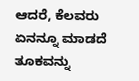ಆದರೆ, ಕೆಲವರು ಏನನ್ನೂ ಮಾಡದೆ ತೂಕವನ್ನು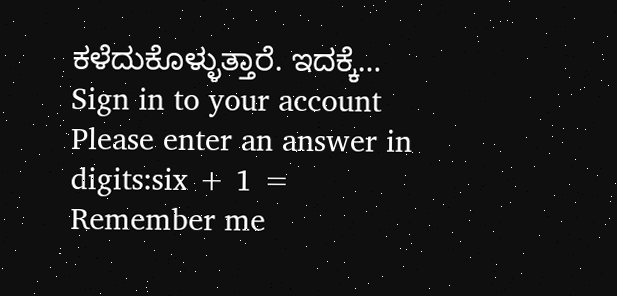ಕಳೆದುಕೊಳ್ಳುತ್ತಾರೆ. ಇದಕ್ಕೆ…
Sign in to your account
Please enter an answer in digits:six + 1 =
Remember me